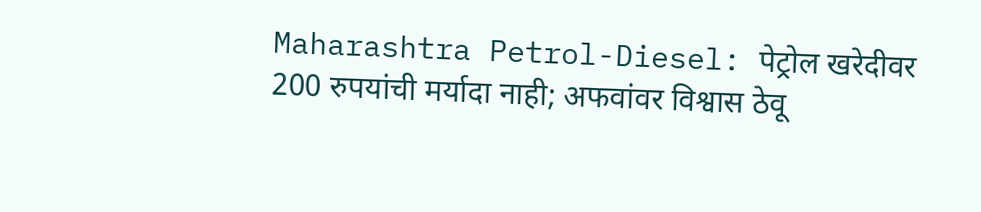Maharashtra Petrol-Diesel: पेट्रोल खरेदीवर 200 रुपयांची मर्यादा नाही; अफवांवर विश्वास ठेवू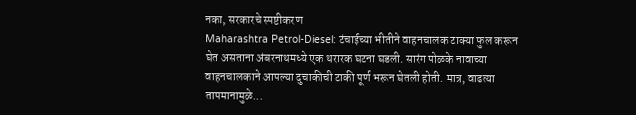नका, सरकारचे स्पष्टीकरण
Maharashtra Petrol-Diesel: टंचाईच्या भीतीने वाहनचालक टाक्या फुल करून घेत असताना अंबरनाथमध्ये एक थरारक घटना घडली. सारंग पोळके नावाच्या वाहनचालकाने आपल्या दुचाकीची टाकी पूर्ण भरून घेतली होती. मात्र, वाढत्या तापमानामुळे...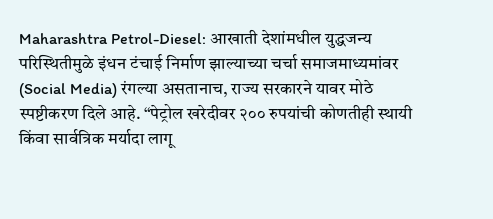Maharashtra Petrol-Diesel: आखाती देशांमधील युद्धजन्य परिस्थितीमुळे इंधन टंचाई निर्माण झाल्याच्या चर्चा समाजमाध्यमांवर (Social Media) रंगल्या असतानाच, राज्य सरकारने यावर मोठे स्पष्टीकरण दिले आहे. “पेट्रोल खरेदीवर २०० रुपयांची कोणतीही स्थायी किंवा सार्वत्रिक मर्यादा लागू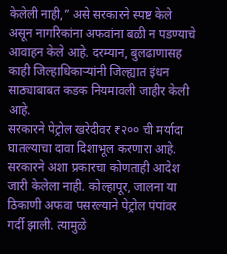केलेली नाही,” असे सरकारने स्पष्ट केले असून नागरिकांना अफवांना बळी न पडण्याचे आवाहन केले आहे. दरम्यान, बुलढाणासह काही जिल्हाधिकाऱ्यांनी जिल्ह्यात इंधन साठ्याबाबत कडक नियमावली जाहीर केली आहे.
सरकारने पेट्रोल खरेदीवर ₹२०० ची मर्यादा घातल्याचा दावा दिशाभूल करणारा आहे. सरकारने अशा प्रकारचा कोणताही आदेश जारी केलेला नाही. कोल्हापूर, जालना या ठिकाणी अफवा पसरल्याने पेट्रोल पंपांवर गर्दी झाली. त्यामुळे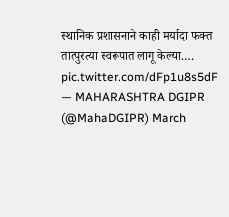स्थानिक प्रशासनाने काही मर्यादा फक्त तात्पुरत्या स्वरूपात लागू केल्या.… pic.twitter.com/dFp1u8s5dF
— MAHARASHTRA DGIPR (@MahaDGIPR) March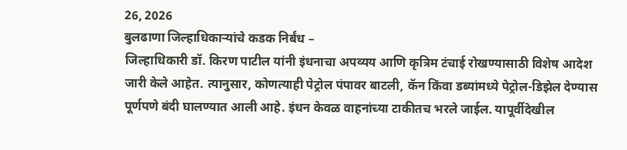26, 2026
बुलढाणा जिल्हाधिकाऱ्यांचे कडक निर्बंध –
जिल्हाधिकारी डॉ. किरण पाटील यांनी इंधनाचा अपव्यय आणि कृत्रिम टंचाई रोखण्यासाठी विशेष आदेश जारी केले आहेत. त्यानुसार, कोणत्याही पेट्रोल पंपावर बाटली, कॅन किंवा डब्यांमध्ये पेट्रोल-डिझेल देण्यास पूर्णपणे बंदी घालण्यात आली आहे. इंधन केवळ वाहनांच्या टाकीतच भरले जाईल. यापूर्वीदेखील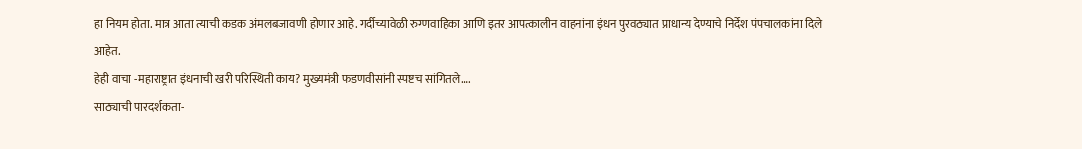हा नियम होता. मात्र आता त्याची कडक अंमलबजावणी होणार आहे. गर्दीच्यावेळी रुग्णवाहिका आणि इतर आपत्कालीन वाहनांना इंधन पुरवठ्यात प्राधान्य देण्याचे निर्देश पंपचालकांना दिले आहेत.
हेही वाचा -महाराष्ट्रात इंधनाची खरी परिस्थिती काय? मुख्यमंत्री फडणवीसांनी स्पष्टच सांगितले….
साठ्याची पारदर्शकता-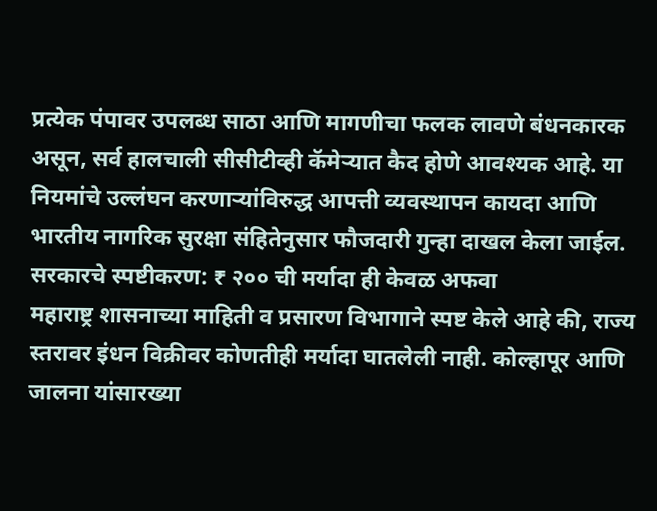प्रत्येक पंपावर उपलब्ध साठा आणि मागणीचा फलक लावणे बंधनकारक असून, सर्व हालचाली सीसीटीव्ही कॅमेऱ्यात कैद होणे आवश्यक आहे. या नियमांचे उल्लंघन करणाऱ्यांविरुद्ध आपत्ती व्यवस्थापन कायदा आणि भारतीय नागरिक सुरक्षा संहितेनुसार फौजदारी गुन्हा दाखल केला जाईल.
सरकारचे स्पष्टीकरण: ₹ २०० ची मर्यादा ही केवळ अफवा
महाराष्ट्र शासनाच्या माहिती व प्रसारण विभागाने स्पष्ट केले आहे की, राज्य स्तरावर इंधन विक्रीवर कोणतीही मर्यादा घातलेली नाही. कोल्हापूर आणि जालना यांसारख्या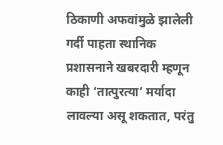ठिकाणी अफवांमुळे झालेली गर्दी पाहता स्थानिक प्रशासनाने खबरदारी म्हणून काही ‘तात्पुरत्या’ मर्यादा लावल्या असू शकतात, परंतु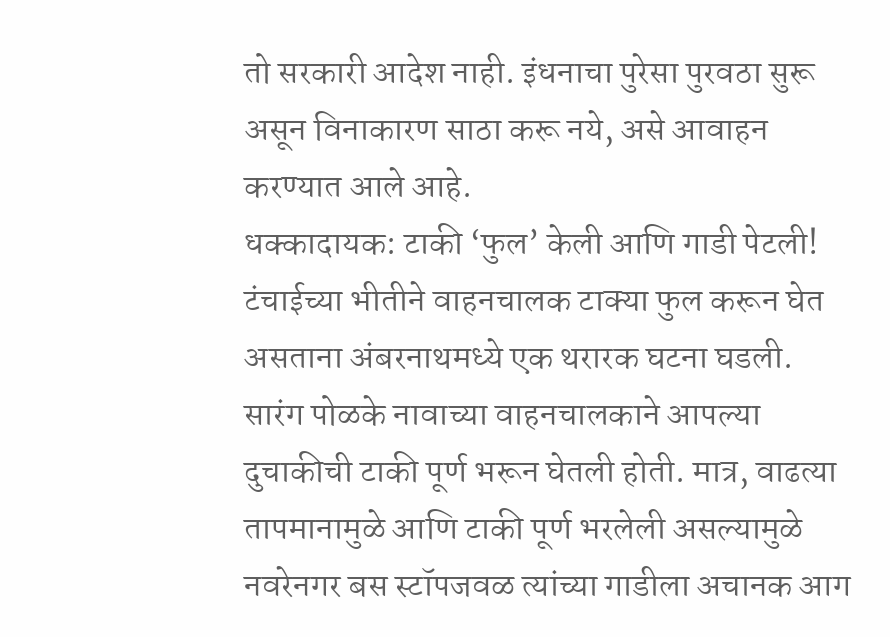तो सरकारी आदेश नाही. इंधनाचा पुरेसा पुरवठा सुरू असून विनाकारण साठा करू नये, असे आवाहन करण्यात आले आहे.
धक्कादायक: टाकी ‘फुल’ केली आणि गाडी पेटली!
टंचाईच्या भीतीने वाहनचालक टाक्या फुल करून घेत असताना अंबरनाथमध्ये एक थरारक घटना घडली. सारंग पोळके नावाच्या वाहनचालकाने आपल्या दुचाकीची टाकी पूर्ण भरून घेतली होती. मात्र, वाढत्या तापमानामुळे आणि टाकी पूर्ण भरलेली असल्यामुळे नवरेनगर बस स्टॉपजवळ त्यांच्या गाडीला अचानक आग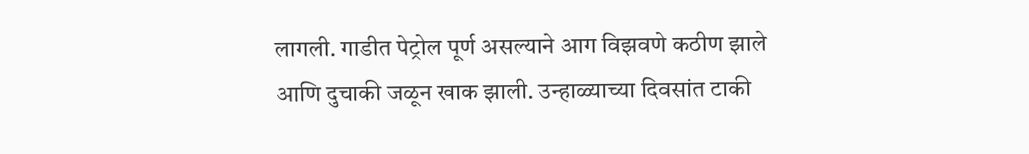लागली. गाडीत पेट्रोल पूर्ण असल्याने आग विझवणे कठीण झाले आणि दुचाकी जळून खाक झाली. उन्हाळ्याच्या दिवसांत टाकी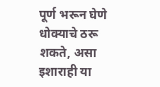पूर्ण भरून घेणे धोक्याचे ठरू शकते, असा इशाराही या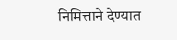निमित्ताने देण्यात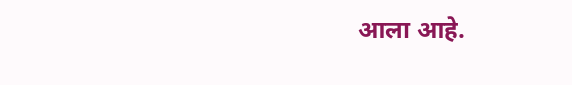आला आहे.